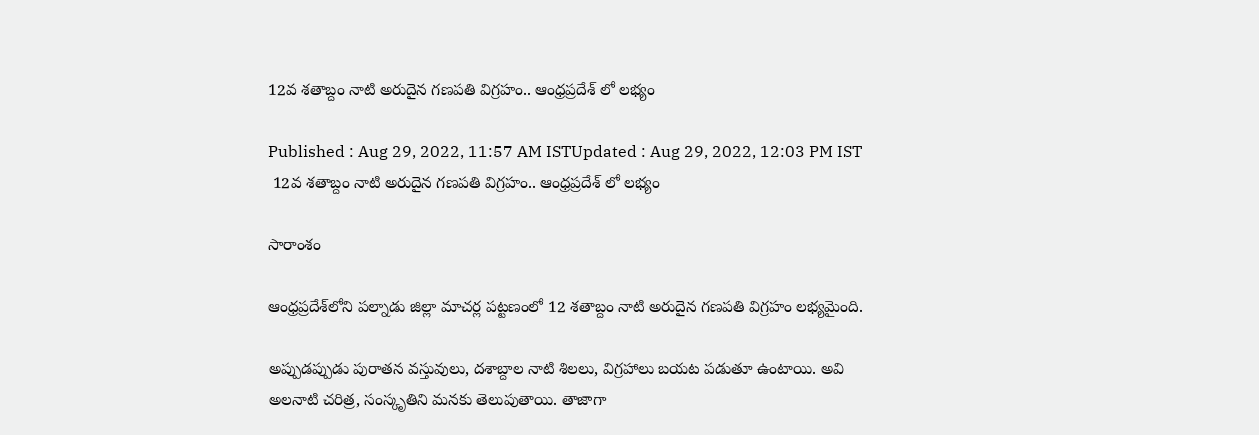12వ శతాబ్దం నాటి అరుదైన‌ గణపతి విగ్రహం.. ఆంధ్ర‌ప్ర‌దేశ్ లో ల‌భ్యం

Published : Aug 29, 2022, 11:57 AM ISTUpdated : Aug 29, 2022, 12:03 PM IST
 12వ శతాబ్దం నాటి అరుదైన‌ గణపతి విగ్రహం.. ఆంధ్ర‌ప్ర‌దేశ్ లో ల‌భ్యం

సారాంశం

ఆంధ్ర‌ప్ర‌దేశ్‌లోని పల్నాడు జిల్లా మాచర్ల పట్టణంలో 12 శతాబ్దం నాటి అరుదైన‌ గణపతి విగ్రహం లభ్యమైంది.

అప్పుడప్పుడు పురాతన వస్తువులు, దశాబ్దాల నాటి శిలలు, విగ్ర‌హాలు బయట పడుతూ ఉంటాయి. అవి
అలనాటి చరిత్ర, సంస్కృతిని మ‌న‌కు తెలుపుతాయి. తాజాగా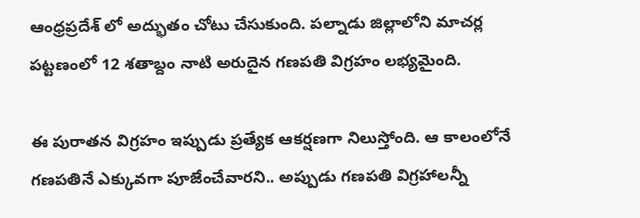ఆంధ్ర‌ప్ర‌దేశ్ లో అద్భుతం చోటు చేసుకుంది. పల్నాడు జిల్లాలోని మాచర్ల పట్టణంలో 12 శతాబ్దం నాటి అరుదైన‌ గణపతి విగ్రహం లభ్యమైంది.

ఈ పురాతన విగ్రహం ఇప్పుడు ప్రత్యేక ఆకర్షణగా నిలుస్తోంది. ఆ కాలంలోనే గణపతినే ఎక్కువగా పూజేంచేవారని.. అప్పుడు గణపతి విగ్రహాలన్నీ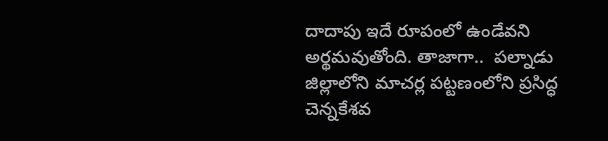దాదాపు ఇదే రూపంలో ఉండేవని అర్థమవుతోంది. తాజాగా..  పల్నాడు జిల్లాలోని మాచర్ల పట్టణంలోని ప్రసిద్ధ చెన్నకేశవ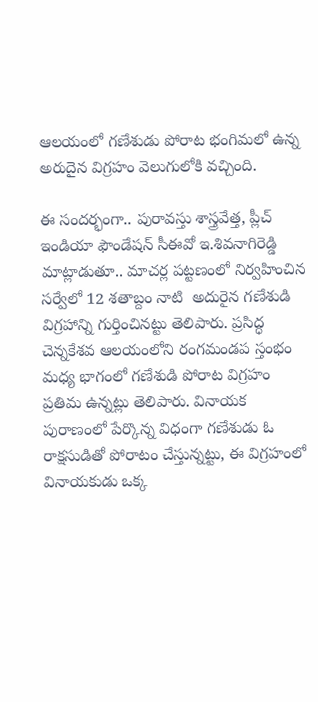ఆలయంలో గణేశుడు పోరాట భంగిమలో ఉన్న అరుదైన విగ్ర‌హం వెలుగులోకి వ‌చ్చింది.

ఈ సంద‌ర్భంగా.. పురావస్తు శాస్త్రవేత్త, ప్లీచ్ ఇండియా ఫౌండేషన్ సీఈవో ఇ.శివనాగిరెడ్డి మాట్లాడుతూ.. మాచ‌ర్ల పట్టణంలో నిర్వ‌హించిన స‌ర్వేలో 12 శతాబ్దం నాటి  అదురైన‌ గణేశుడి విగ్ర‌హాన్ని గుర్తించినట్టు తెలిపారు. ప్రసిద్ధ చెన్నకేశవ ఆలయంలోని రంగమండప స్తంభం మధ్య భాగంలో గ‌ణేశుడి పోరాట విగ్ర‌హం ప్ర‌తిమ ఉన్న‌ట్లు తెలిపారు. వినాయ‌క‌ పురాణంలో పేర్కొన్న విధంగా గణేశుడు ఓ రాక్ష‌సుడితో పోరాటం చేస్తున్న‌ట్టు, ఈ విగ్ర‌హంలో వినాయ‌కుడు ఒక్క‌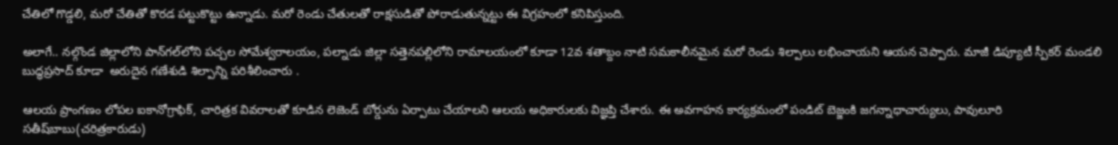చేతిలో గొడ్డలి, మ‌రో చేతితో కొర‌డ‌ పట్టుకొట్టు ఉన్నాడు. మరో రెండు చేతులతో రాక్ష‌సుడితో పోరాడుతున్న‌ట్టు ఈ విగ్ర‌హంలో క‌నిపిస్తుంది.

అలాగే.. నల్గొండ జిల్లాలోని పాన్‌గల్‌లోని పచ్చల సోమేశ్వరాలయం, పల్నాడు జిల్లా సత్తెనపల్లిలోని రామాలయంలో కూడా 12వ శతాబ్దం నాటి సమకాలీనమైన మరో రెండు శిల్పాలు లభించాయని ఆయన చెప్పారు. మాజీ డిప్యూటీ స్పీకర్ మండలి బుద్ధప్రసాద్ కూడా  అరుదైన గణేశుడి శిల్పాన్ని పరిశీలించారు .

ఆలయ ప్రాంగణం లోపల ఐకానోగ్రాఫిక్, చారిత్రక వివరాలతో కూడిన లెజెండ్ బోర్డును ఏర్పాటు చేయాలని ఆలయ అధికారులకు విజ్ఞప్తి చేశారు. ఈ అవగాహన కార్యక్రమంలో పండిట్ బెజ్జంకి జగన్నాధాచార్యులు, పావులూరి సతీష్‌బాబు(చరిత్రకారుడు)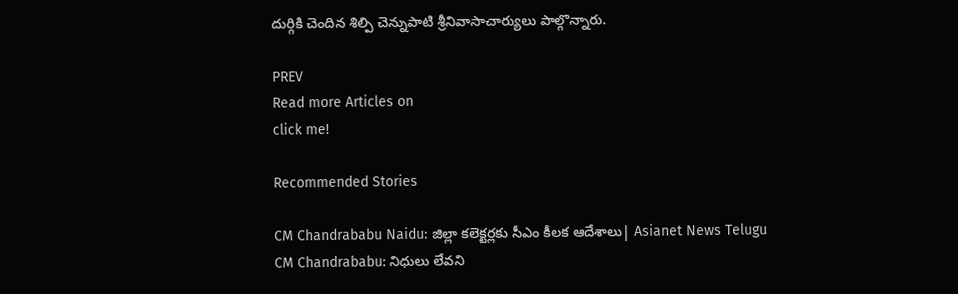దుర్గికి చెందిన శిల్పి చెన్నుపాటి శ్రీనివాసాచార్యులు పాల్గొన్నారు.

PREV
Read more Articles on
click me!

Recommended Stories

CM Chandrababu Naidu: జిల్లా కలెక్టర్లకు సీఎం కీలక ఆదేశాలు| Asianet News Telugu
CM Chandrababu: నిధులు లేవని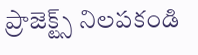ప్రాజెక్ట్స్ నిలపకండి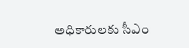అధికారులకు సీఎం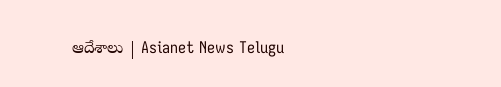ఆదేశాలు | Asianet News Telugu